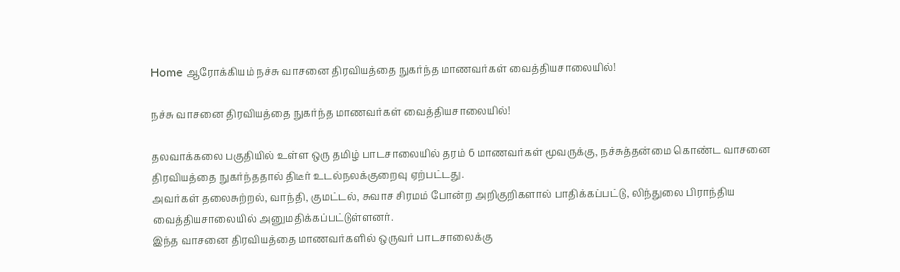Home ஆரோக்கியம் நச்சு வாசனை திரவியத்தை நுகர்ந்த மாணவர்கள் வைத்தியசாலையில்!

நச்சு வாசனை திரவியத்தை நுகர்ந்த மாணவர்கள் வைத்தியசாலையில்!

தலவாக்கலை பகுதியில் உள்ள ஒரு தமிழ் பாடசாலையில் தரம் 6 மாணவர்கள் மூவருக்கு, நச்சுத்தன்மை கொண்ட வாசனை திரவியத்தை நுகர்ந்ததால் திடீர் உடல்நலக்குறைவு ஏற்பட்டது.
அவர்கள் தலைசுற்றல், வாந்தி, குமட்டல், சுவாச சிரமம் போன்ற அறிகுறிகளால் பாதிக்கப்பட்டு, லிந்துலை பிராந்திய வைத்தியசாலையில் அனுமதிக்கப்பட்டுள்ளனர்.
இந்த வாசனை திரவியத்தை மாணவர்களில் ஒருவர் பாடசாலைக்கு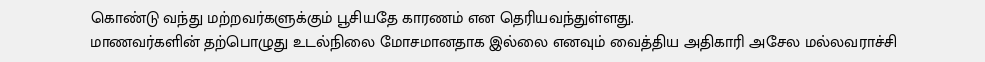கொண்டு வந்து மற்றவர்களுக்கும் பூசியதே காரணம் என தெரியவந்துள்ளது.
மாணவர்களின் தற்பொழுது உடல்நிலை மோசமானதாக இல்லை எனவும் வைத்திய அதிகாரி அசேல மல்லவராச்சி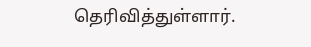தெரிவித்துள்ளார்.